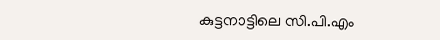കുട്ടനാട്ടിലെ സി.പി.എം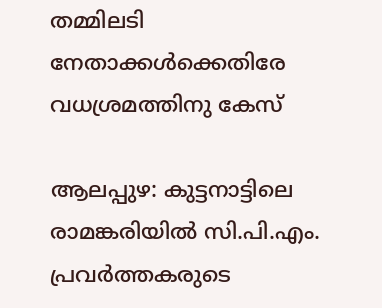തമ്മിലടി നേതാക്കള്‍ക്കെതിരേ വധശ്രമത്തിനു കേസ്

ആലപ്പുഴ: കുട്ടനാട്ടിലെ രാമങ്കരിയില്‍ സി.പി.എം. പ്രവര്‍ത്തകരുടെ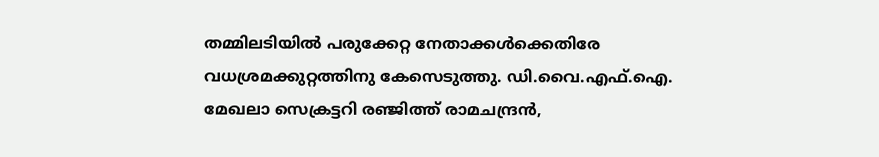തമ്മിലടിയില്‍ പരുക്കേറ്റ നേതാക്കള്‍ക്കെതിരേ വധശ്രമക്കുറ്റത്തിനു കേസെടുത്തു. ഡി.വൈ.എഫ്.ഐ. മേഖലാ സെക്രട്ടറി രഞ്ജിത്ത് രാമചന്ദ്രന്‍,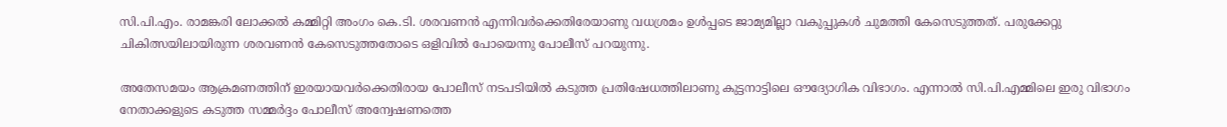സി.പി.എം. രാമങ്കരി ലോക്കല്‍ കമ്മിറ്റി അംഗം കെ.ടി. ശരവണന്‍ എന്നിവര്‍ക്കെതിരേയാണു വധശ്രമം ഉള്‍പ്പടെ ജാമ്യമില്ലാ വകുപ്പുകള്‍ ചുമത്തി കേസെടുത്തത്. പരുക്കേറ്റു ചികിത്സയിലായിരുന്ന ശരവണന്‍ കേസെടുത്തതോടെ ഒളിവില്‍ പോയെന്നു പോലീസ് പറയുന്നു.

അതേസമയം ആക്രമണത്തിന് ഇരയായവര്‍ക്കെതിരായ പോലീസ് നടപടിയില്‍ കടുത്ത പ്രതിഷേധത്തിലാണു കുട്ടനാട്ടിലെ ഔദ്യോഗിക വിഭാഗം. എന്നാല്‍ സി.പി.എമ്മിലെ ഇരു വിഭാഗം നേതാക്കളുടെ കടുത്ത സമ്മര്‍ദ്ദം പോലീസ് അന്വേഷണത്തെ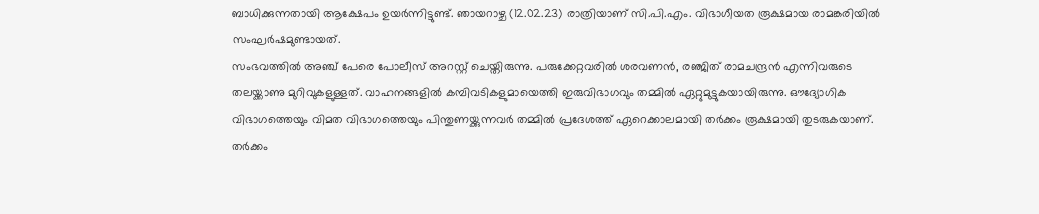ബാധിക്കുന്നതായി ആക്ഷേപം ഉയര്‍ന്നിട്ടുണ്ട്. ഞായറാഴ്ച (12.02.23) രാത്രിയാണ് സി.പി.എം. വിഭാഗീയത രൂക്ഷമായ രാമങ്കരിയില്‍ സംഘര്‍ഷമുണ്ടായത്.
സംഭവത്തില്‍ അഞ്ച് പേരെ പോലീസ് അറസ്റ്റ് ചെയ്തിരുന്നു. പരുക്കേറ്റവരില്‍ ശരവണന്‍, രഞ്ജിത് രാമചന്ദ്രന്‍ എന്നിവരുടെ തലയ്ക്കാണു മുറിവുകളുള്ളത്. വാഹനങ്ങളില്‍ കമ്പിവടികളുമായെത്തി ഇരുവിഭാഗവും തമ്മില്‍ ഏറ്റുമുട്ടുകയായിരുന്നു. ഔദ്യോഗിക വിഭാഗത്തെയും വിമത വിഭാഗത്തെയും പിന്തുണയ്ക്കുന്നവര്‍ തമ്മില്‍ പ്രദേശത്ത് ഏറെക്കാലമായി തര്‍ക്കം രൂക്ഷമായി തുടരുകയാണ്. തര്‍ക്കം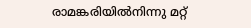രാമങ്കരിയില്‍നിന്നു മറ്റ്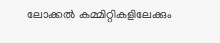ലോക്കല്‍ കമ്മിറ്റികളിലേക്കും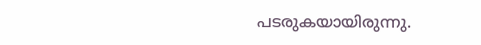പടരുകയായിരുന്നു.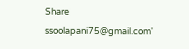Share
ssoolapani75@gmail.com'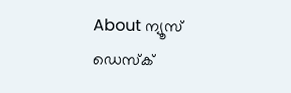About ന്യൂസ് ഡെസ്ക്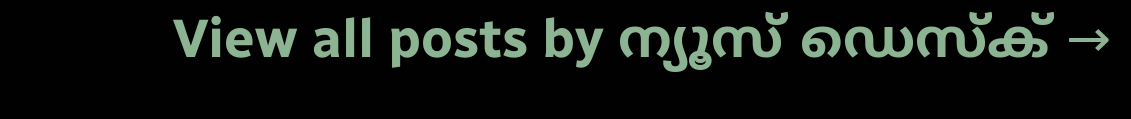View all posts by ന്യൂസ് ഡെസ്ക് →